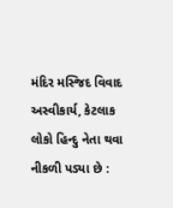મંદિર મસ્જિદ વિવાદ અસ્વીકાર્ય, કેટલાક લોકો હિન્દુ નેતા થવા નીકળી પડ્યા છે :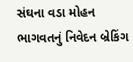સંઘના વડા મોહન ભાગવતનું નિવેદન બ્રેકિંગ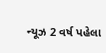ન્યૂઝ 2 વર્ષ પહેલા